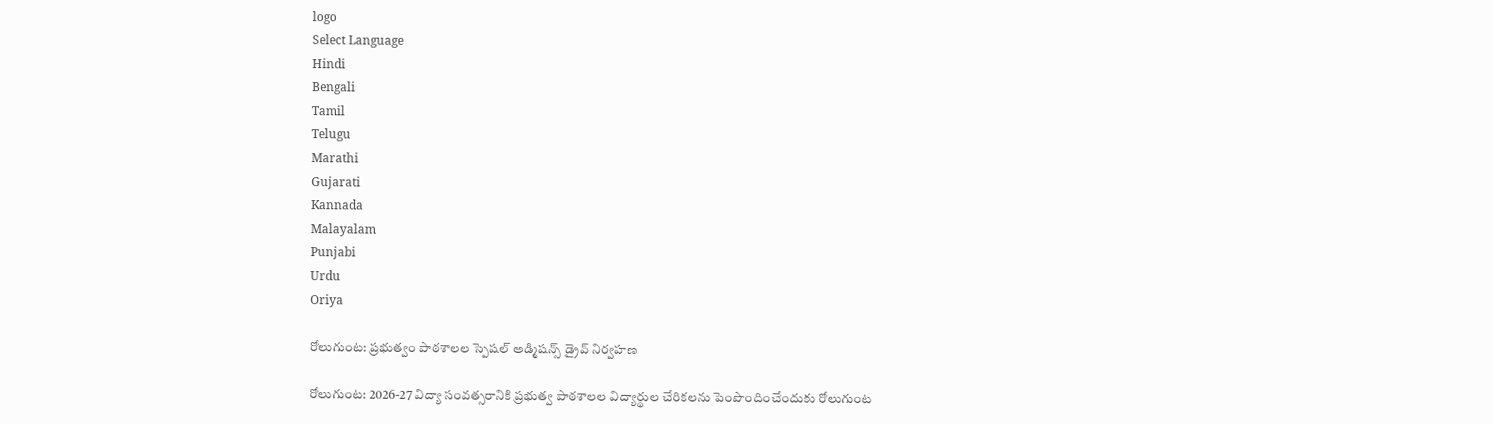logo
Select Language
Hindi
Bengali
Tamil
Telugu
Marathi
Gujarati
Kannada
Malayalam
Punjabi
Urdu
Oriya

రోలుగుంట: ప్రభుత్వం పాఠశాలల స్పెషల్ అడ్మిషన్స్ డ్రైవ్ నిర్వహణ

రోలుగుంట: 2026-27 విద్యా సంవత్సరానికి ప్రభుత్వ పాఠశాలల విద్యార్థుల చేరికలను పెంపొందించేందుకు రోలుగుంట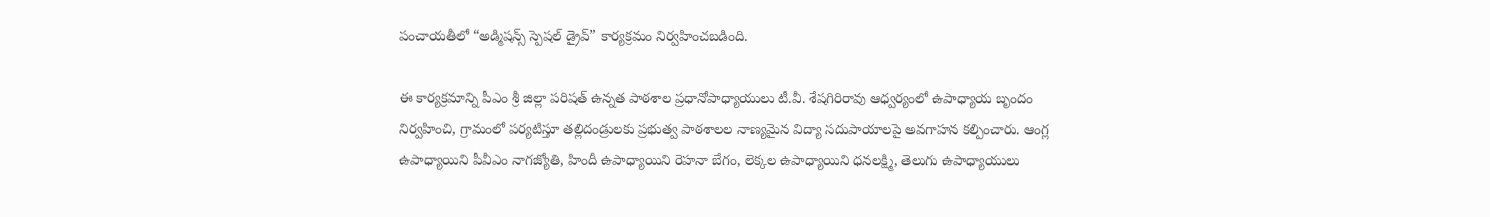పంచాయతీలో “అడ్మిషన్స్ స్పెషల్ డ్రైవ్” కార్యక్రమం నిర్వహించబడింది.

ఈ కార్యక్రమాన్ని పీఎం శ్రీ జిల్లా పరిషత్ ఉన్నత పాఠశాల ప్రధానోపాధ్యాయులు టీ.వీ. శేషగిరిరావు ఆధ్వర్యంలో ఉపాధ్యాయ బృందం నిర్వహించి, గ్రామంలో పర్యటిస్తూ తల్లిదండ్రులకు ప్రభుత్వ పాఠశాలల నాణ్యమైన విద్యా సదుపాయాలపై అవగాహన కల్పించారు. ఆంగ్ల ఉపాధ్యాయిని పీవీఎం నాగజ్యోతి, హిందీ ఉపాధ్యాయిని రెహనా బేగం, లెక్కల ఉపాధ్యాయిని ధనలక్ష్మి, తెలుగు ఉపాధ్యాయులు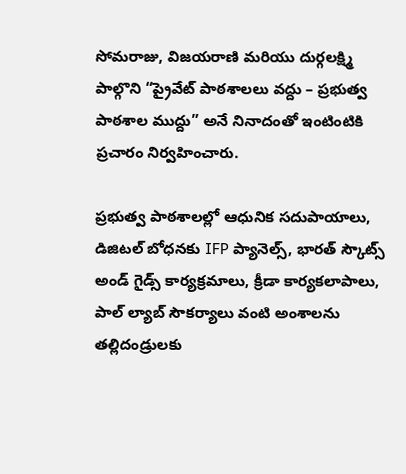సోమరాజు, విజయరాణి మరియు దుర్గలక్ష్మి పాల్గొని “ప్రైవేట్ పాఠశాలలు వద్దు – ప్రభుత్వ పాఠశాల ముద్దు” అనే నినాదంతో ఇంటింటికి ప్రచారం నిర్వహించారు.

ప్రభుత్వ పాఠశాలల్లో ఆధునిక సదుపాయాలు, డిజిటల్ బోధనకు IFP ప్యానెల్స్, భారత్ స్కౌట్స్ అండ్ గైడ్స్ కార్యక్రమాలు, క్రీడా కార్యకలాపాలు, పాల్ ల్యాబ్ సౌకర్యాలు వంటి అంశాలను తల్లిదండ్రులకు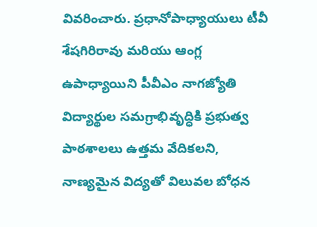వివరించారు. ప్రధానోపాధ్యాయులు టీవీ శేషగిరిరావు మరియు ఆంగ్ల ఉపాధ్యాయిని పీవీఎం నాగజ్యోతి విద్యార్థుల సమగ్రాభివృద్ధికి ప్రభుత్వ పాఠశాలలు ఉత్తమ వేదికలని, నాణ్యమైన విద్యతో విలువల బోధన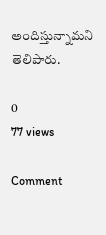అందిస్తున్నామని తెలిపారు.

0
77 views

Comment